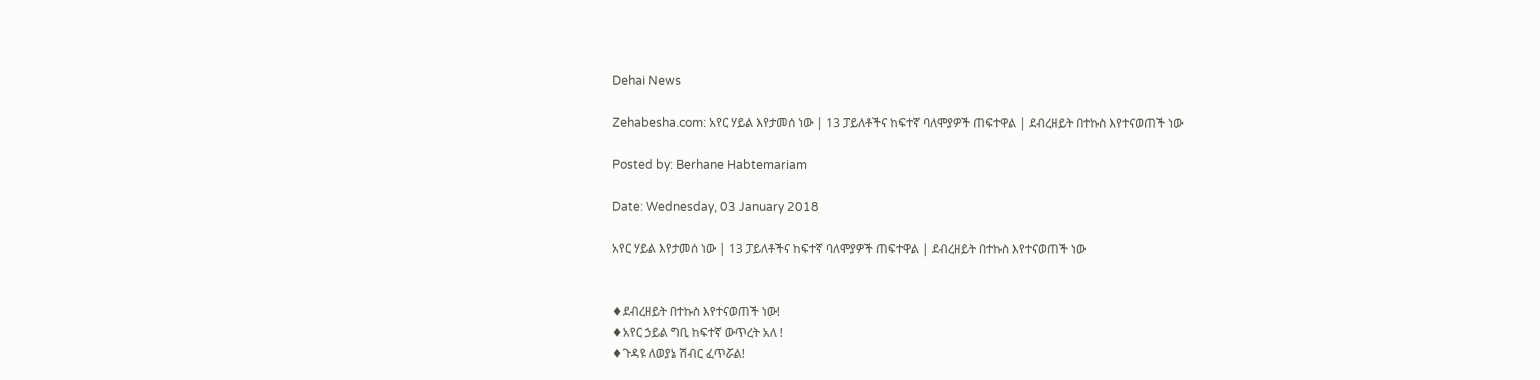Dehai News

Zehabesha.com: አየር ሃይል እየታመሰ ነው | 13 ፓይለቶችና ከፍተኛ ባለሞያዎች ጠፍተዋል | ደብረዘይት በተኩስ እየተናወጠች ነው

Posted by: Berhane Habtemariam

Date: Wednesday, 03 January 2018

አየር ሃይል እየታመሰ ነው | 13 ፓይለቶችና ከፍተኛ ባለሞያዎች ጠፍተዋል | ደብረዘይት በተኩስ እየተናወጠች ነው


♦ደብረዘይት በተኩስ እየተናወጠች ነው!
♦አየር ኃይል ግቢ ከፍተኛ ውጥረት አለ !
♦ጉዳዩ ለወያኔ ሽብር ፈጥሯል!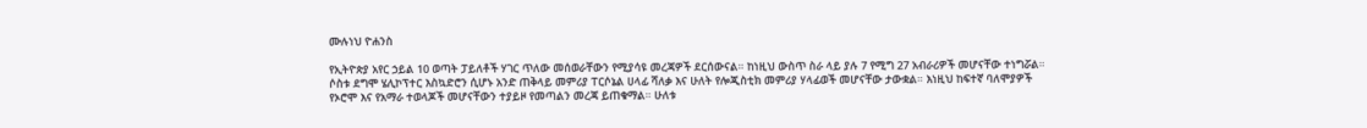ሙሉነህ ዮሐንስ

የኢትዮጵያ አየር ኃይል 10 ወጣት ፓይለቶች ሃገር ጥለው መሰወራቸውን የሚያሳዩ መረጃዎች ደርሰውናል። ከነዚህ ውስጥ ስራ ላይ ያሉ 7 የሚግ 27 አብራሪዎች መሆናቸው ተነግሯል። ሶስቱ ደግሞ ሄሊኮፕተር እስኳድሮን ሲሆኑ አንድ ጠቅላይ መምሪያ ፐርሶኔል ሀላፊ ሻለቃ እና ሁለት የሎጂስቲክ መምሪያ ሃላፊወች መሆናቸው ታውቋል። እነዚህ ከፍተኛ ባለሞያዎች የኦሮሞ እና የአማራ ተወላጆች መሆናቸውን ተያይዞ የመጣልን መረጃ ይጠቁማል። ሁለቱ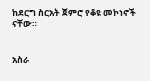ከደርግ ስርአት ጀምሮ የቆዩ መኮነኖች ናቸው።


አስራ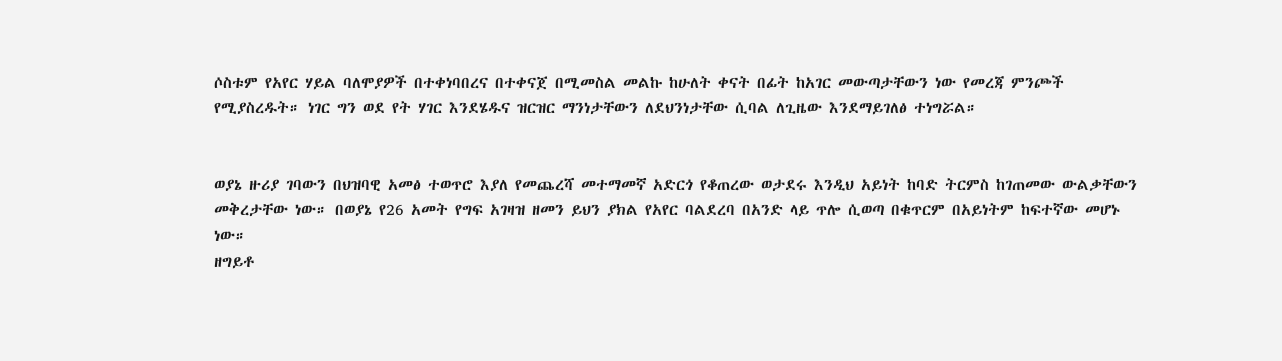ሶስቱም የአየር ሃይል ባለሞያዎች በተቀነባበረና በተቀናጀ በሚመስል መልኩ ከሁለት ቀናት በፊት ከአገር መውጣታቸውን ነው የመረጃ ምንጮች የሚያስረዱት። ነገር ግን ወደ የት ሃገር እንደሄዱና ዝርዝር ማንነታቸውን ለደህንነታቸው ሲባል ለጊዜው እንደማይገለፅ ተነግሯል።


ወያኔ ዙሪያ ገባውን በህዝባዊ አመፅ ተወጥሮ እያለ የመጨረሻ መተማመኛ አድርጎ የቆጠረው ወታደሩ እንዲህ አይነት ከባድ ትርምስ ከገጠመው ውልቃቸውን መቅረታቸው ነው። በወያኔ የ26 አመት የግፍ አገዛዝ ዘመን ይህን ያክል የአየር ባልደረባ በአንድ ላይ ጥሎ ሲወጣ በቁጥርም በአይነትም ከፍተኛው መሆኑ ነው።
ዘግይቶ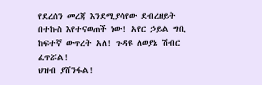የደረሰን መረጃ እንደሚያሳየው ደብረዘይት በተኩስ እየተናወጠች ነው! አየር ኃይል ግቢ ከፍተኛ ውጥረት አለ! ጉዳዩ ለወያኔ ሽብር ፈጥሯል!
ህዝብ ያሸንፋል!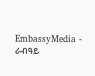EmbassyMedia - ራብዓይ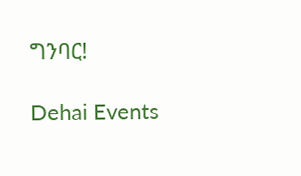ግንባር!

Dehai Events